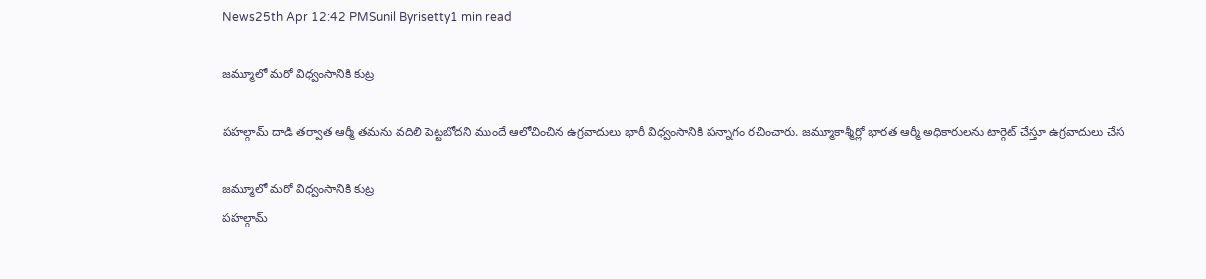News25th Apr 12:42 PMSunil Byrisetty1 min read

జమ్మూలో మరో విధ్వంసానికి కుట్ర

పహల్గామ్ దాడి తర్వాత ఆర్మీ తమను వదిలి పెట్టబోదని ముందే ఆలోచించిన ఉగ్రవాదులు భారీ విధ్వంసానికి పన్నాగం రచించారు. జమ్మూకాశ్మీర్లో భారత ఆర్మీ అధికారులను టార్గెట్ చేస్తూ ఉగ్రవాదులు చేస

జమ్మూలో మరో విధ్వంసానికి కుట్ర
పహల్గామ్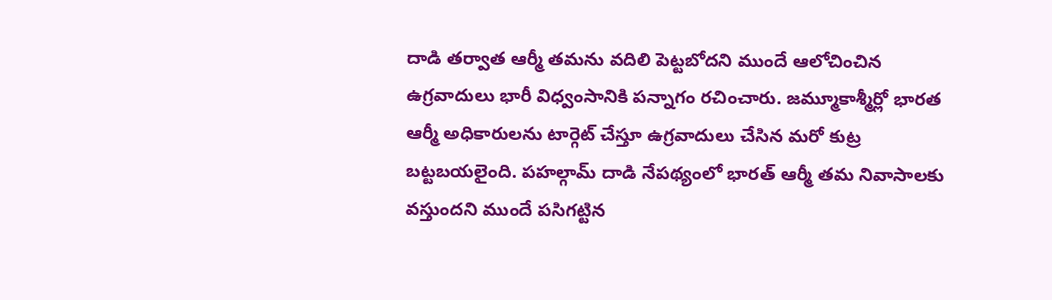దాడి తర్వాత ఆర్మీ తమను వదిలి పెట్టబోదని ముందే ఆలోచించిన ఉగ్రవాదులు భారీ విధ్వంసానికి పన్నాగం రచించారు. జమ్మూకాశ్మీర్లో భారత ఆర్మీ అధికారులను టార్గెట్ చేస్తూ ఉగ్రవాదులు చేసిన మరో కుట్ర బట్టబయలైంది. పహల్గామ్ దాడి నేపథ్యంలో భారత్ ఆర్మీ తమ నివాసాలకు వస్తుందని ముందే పసిగట్టిన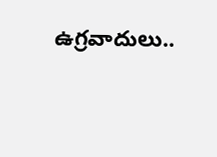ఉగ్రవాదులు..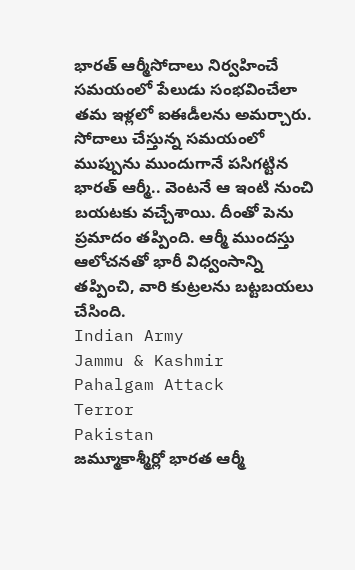భారత్ ఆర్మీసోదాలు నిర్వహించే సమయంలో పేలుడు సంభవించేలా తమ ఇళ్లలో ఐఈడీలను అమర్చారు. సోదాలు చేస్తున్న సమయంలో ముప్పును ముందుగానే పసిగట్టిన భారత్ ఆర్మీ.. వెంటనే ఆ ఇంటి నుంచి బయటకు వచ్చేశాయి. దీంతో పెను ప్రమాదం తప్పింది. ఆర్మీ ముందస్తు ఆలోచనతో భారీ విధ్వంసాన్ని తప్పించి, వారి కుట్రలను బట్టబయలు చేసింది.
Indian Army
Jammu & Kashmir
Pahalgam Attack
Terror
Pakistan
జమ్మూకాశ్మీర్లో భారత ఆర్మీ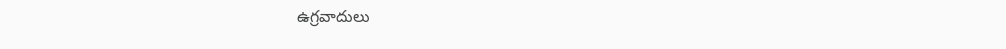ఉగ్రవాదులు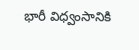భారీ విధ్వంసానికి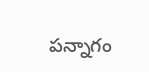పన్నాగం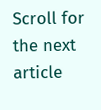Scroll for the next article